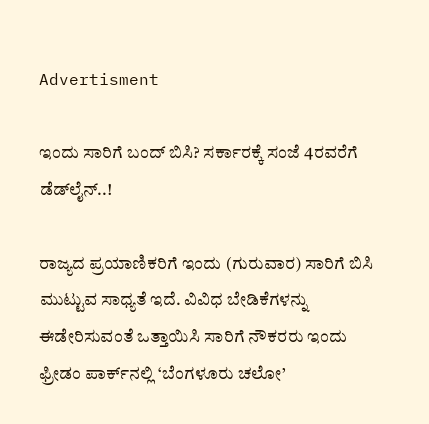Advertisment

ಇಂದು ಸಾರಿಗೆ ಬಂದ್ ಬಿಸಿ? ಸರ್ಕಾರಕ್ಕೆ ಸಂಜೆ 4ರವರೆಗೆ ಡೆಡ್‌ಲೈನ್..!

ರಾಜ್ಯದ ಪ್ರಯಾಣಿಕರಿಗೆ ಇಂದು (ಗುರುವಾರ) ಸಾರಿಗೆ ಬಿಸಿ ಮುಟ್ಟುವ ಸಾಧ್ಯತೆ ಇದೆ. ವಿವಿಧ ಬೇಡಿಕೆಗಳನ್ನು ಈಡೇರಿಸುವಂತೆ ಒತ್ತಾಯಿಸಿ ಸಾರಿಗೆ ನೌಕರರು ಇಂದು ಫ್ರೀಡಂ ಪಾರ್ಕ್‌ನಲ್ಲಿ ‘ಬೆಂಗಳೂರು ಚಲೋ’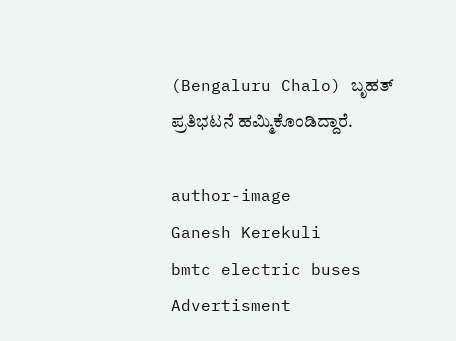(Bengaluru Chalo) ಬೃಹತ್ ಪ್ರತಿಭಟನೆ ಹಮ್ಮಿಕೊಂಡಿದ್ದಾರೆ.

author-image
Ganesh Kerekuli
bmtc electric buses
Advertisment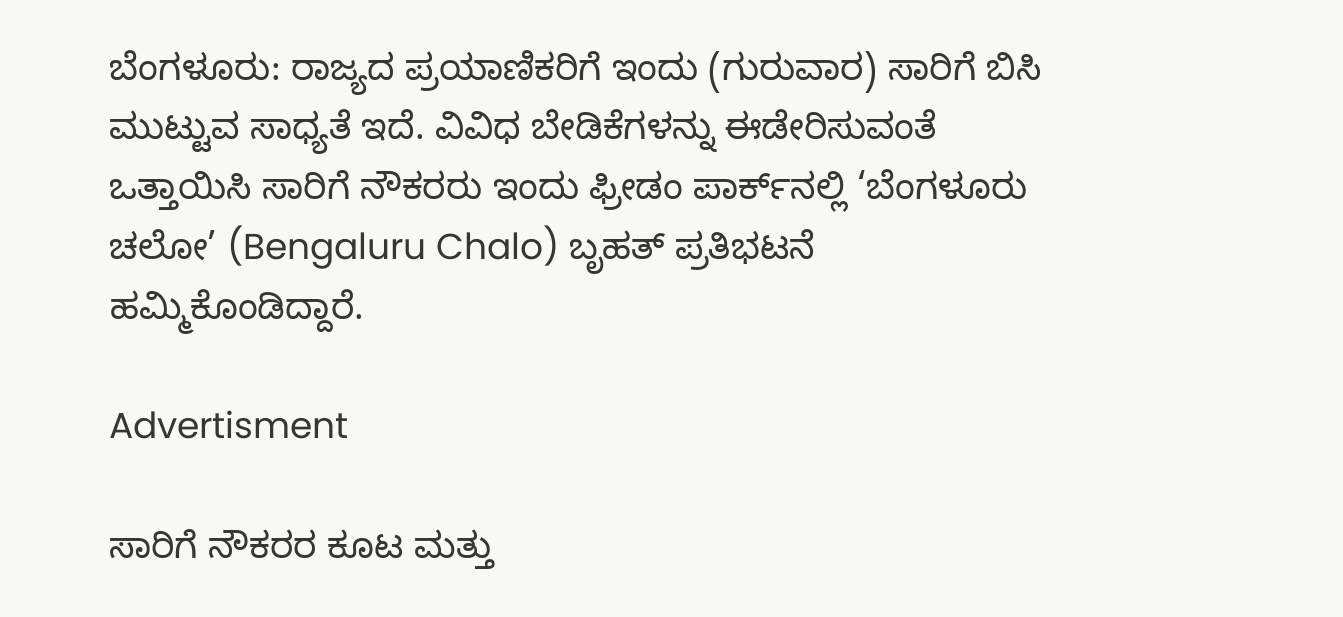ಬೆಂಗಳೂರು: ರಾಜ್ಯದ ಪ್ರಯಾಣಿಕರಿಗೆ ಇಂದು (ಗುರುವಾರ) ಸಾರಿಗೆ ಬಿಸಿ ಮುಟ್ಟುವ ಸಾಧ್ಯತೆ ಇದೆ. ವಿವಿಧ ಬೇಡಿಕೆಗಳನ್ನು ಈಡೇರಿಸುವಂತೆ ಒತ್ತಾಯಿಸಿ ಸಾರಿಗೆ ನೌಕರರು ಇಂದು ಫ್ರೀಡಂ ಪಾರ್ಕ್‌ನಲ್ಲಿ ‘ಬೆಂಗಳೂರು ಚಲೋ’ (Bengaluru Chalo) ಬೃಹತ್ ಪ್ರತಿಭಟನೆ ಹಮ್ಮಿಕೊಂಡಿದ್ದಾರೆ.

Advertisment

ಸಾರಿಗೆ ನೌಕರರ ಕೂಟ ಮತ್ತು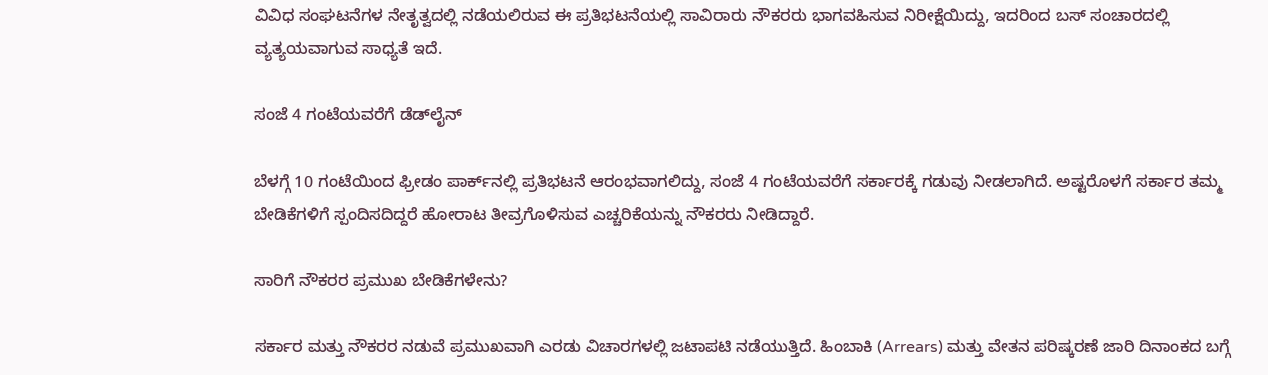ವಿವಿಧ ಸಂಘಟನೆಗಳ ನೇತೃತ್ವದಲ್ಲಿ ನಡೆಯಲಿರುವ ಈ ಪ್ರತಿಭಟನೆಯಲ್ಲಿ ಸಾವಿರಾರು ನೌಕರರು ಭಾಗವಹಿಸುವ ನಿರೀಕ್ಷೆಯಿದ್ದು, ಇದರಿಂದ ಬಸ್ ಸಂಚಾರದಲ್ಲಿ ವ್ಯತ್ಯಯವಾಗುವ ಸಾಧ್ಯತೆ ಇದೆ.

ಸಂಜೆ 4 ಗಂಟೆಯವರೆಗೆ ಡೆಡ್‌ಲೈನ್

ಬೆಳಗ್ಗೆ 10 ಗಂಟೆಯಿಂದ ಫ್ರೀಡಂ ಪಾರ್ಕ್‌ನಲ್ಲಿ ಪ್ರತಿಭಟನೆ ಆರಂಭವಾಗಲಿದ್ದು, ಸಂಜೆ 4 ಗಂಟೆಯವರೆಗೆ ಸರ್ಕಾರಕ್ಕೆ ಗಡುವು ನೀಡಲಾಗಿದೆ. ಅಷ್ಟರೊಳಗೆ ಸರ್ಕಾರ ತಮ್ಮ ಬೇಡಿಕೆಗಳಿಗೆ ಸ್ಪಂದಿಸದಿದ್ದರೆ ಹೋರಾಟ ತೀವ್ರಗೊಳಿಸುವ ಎಚ್ಚರಿಕೆಯನ್ನು ನೌಕರರು ನೀಡಿದ್ದಾರೆ.

ಸಾರಿಗೆ ನೌಕರರ ಪ್ರಮುಖ ಬೇಡಿಕೆಗಳೇನು?

ಸರ್ಕಾರ ಮತ್ತು ನೌಕರರ ನಡುವೆ ಪ್ರಮುಖವಾಗಿ ಎರಡು ವಿಚಾರಗಳಲ್ಲಿ ಜಟಾಪಟಿ ನಡೆಯುತ್ತಿದೆ. ಹಿಂಬಾಕಿ (Arrears) ಮತ್ತು ವೇತನ ಪರಿಷ್ಕರಣೆ ಜಾರಿ ದಿನಾಂಕದ ಬಗ್ಗೆ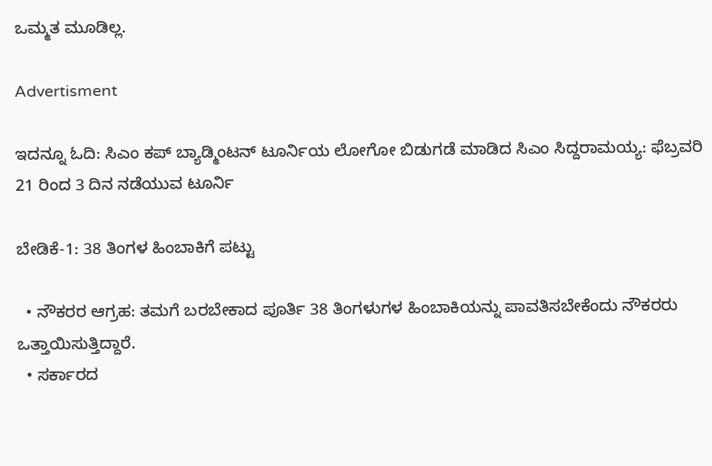ಒಮ್ಮತ ಮೂಡಿಲ್ಲ.

Advertisment

ಇದನ್ನೂ ಓದಿ: ಸಿಎಂ ಕಪ್ ಬ್ಯಾಡ್ಮಿಂಟನ್ ಟೂರ್ನಿಯ ಲೋಗೋ ಬಿಡುಗಡೆ ಮಾಡಿದ ಸಿಎಂ ಸಿದ್ದರಾಮಯ್ಯ: ಫೆಬ್ರವರಿ 21 ರಿಂದ 3 ದಿನ ನಡೆಯುವ ಟೂರ್ನಿ

ಬೇಡಿಕೆ-1: 38 ತಿಂಗಳ ಹಿಂಬಾಕಿಗೆ ಪಟ್ಟು

  • ನೌಕರರ ಆಗ್ರಹ: ತಮಗೆ ಬರಬೇಕಾದ ಪೂರ್ತಿ 38 ತಿಂಗಳುಗಳ ಹಿಂಬಾಕಿಯನ್ನು ಪಾವತಿಸಬೇಕೆಂದು ನೌಕರರು ಒತ್ತಾಯಿಸುತ್ತಿದ್ದಾರೆ.
  • ಸರ್ಕಾರದ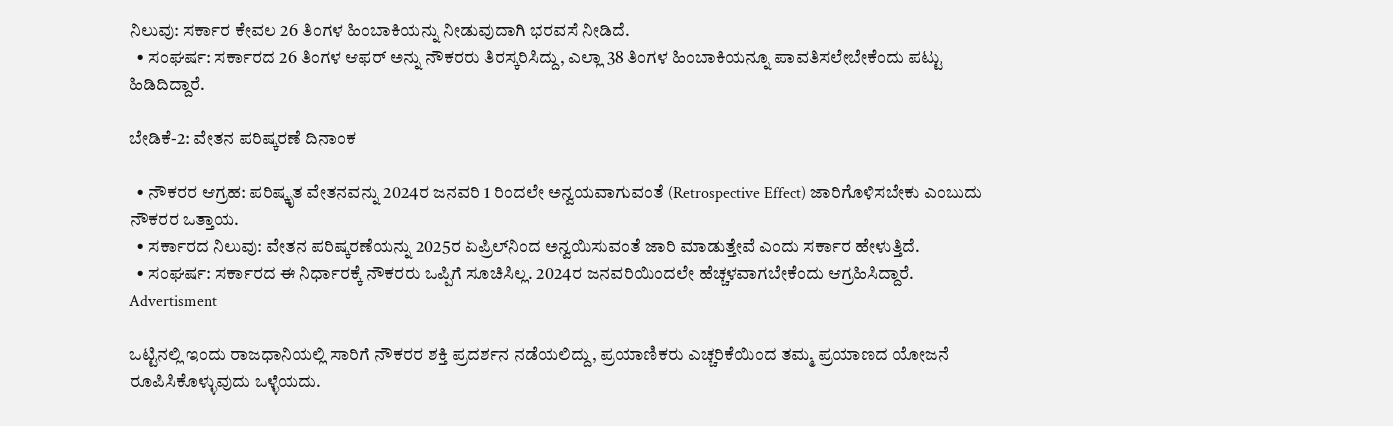ನಿಲುವು: ಸರ್ಕಾರ ಕೇವಲ 26 ತಿಂಗಳ ಹಿಂಬಾಕಿಯನ್ನು ನೀಡುವುದಾಗಿ ಭರವಸೆ ನೀಡಿದೆ.
  • ಸಂಘರ್ಷ: ಸರ್ಕಾರದ 26 ತಿಂಗಳ ಆಫರ್ ಅನ್ನು ನೌಕರರು ತಿರಸ್ಕರಿಸಿದ್ದು, ಎಲ್ಲಾ 38 ತಿಂಗಳ ಹಿಂಬಾಕಿಯನ್ನೂ ಪಾವತಿಸಲೇಬೇಕೆಂದು ಪಟ್ಟು ಹಿಡಿದಿದ್ದಾರೆ.

ಬೇಡಿಕೆ-2: ವೇತನ ಪರಿಷ್ಕರಣೆ ದಿನಾಂಕ

  • ನೌಕರರ ಆಗ್ರಹ: ಪರಿಷ್ಕೃತ ವೇತನವನ್ನು 2024ರ ಜನವರಿ 1 ರಿಂದಲೇ ಅನ್ವಯವಾಗುವಂತೆ (Retrospective Effect) ಜಾರಿಗೊಳಿಸಬೇಕು ಎಂಬುದು ನೌಕರರ ಒತ್ತಾಯ.
  • ಸರ್ಕಾರದ ನಿಲುವು: ವೇತನ ಪರಿಷ್ಕರಣೆಯನ್ನು 2025ರ ಏಪ್ರಿಲ್‌ನಿಂದ ಅನ್ವಯಿಸುವಂತೆ ಜಾರಿ ಮಾಡುತ್ತೇವೆ ಎಂದು ಸರ್ಕಾರ ಹೇಳುತ್ತಿದೆ.
  • ಸಂಘರ್ಷ: ಸರ್ಕಾರದ ಈ ನಿರ್ಧಾರಕ್ಕೆ ನೌಕರರು ಒಪ್ಪಿಗೆ ಸೂಚಿಸಿಲ್ಲ. 2024ರ ಜನವರಿಯಿಂದಲೇ ಹೆಚ್ಚಳವಾಗಬೇಕೆಂದು ಆಗ್ರಹಿಸಿದ್ದಾರೆ.
Advertisment

ಒಟ್ಟಿನಲ್ಲಿ ಇಂದು ರಾಜಧಾನಿಯಲ್ಲಿ ಸಾರಿಗೆ ನೌಕರರ ಶಕ್ತಿ ಪ್ರದರ್ಶನ ನಡೆಯಲಿದ್ದು, ಪ್ರಯಾಣಿಕರು ಎಚ್ಚರಿಕೆಯಿಂದ ತಮ್ಮ ಪ್ರಯಾಣದ ಯೋಜನೆ ರೂಪಿಸಿಕೊಳ್ಳುವುದು ಒಳ್ಳೆಯದು.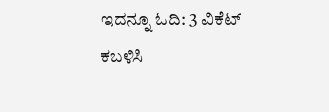ಇದನ್ನೂ ಓದಿ: 3 ವಿಕೆಟ್ ಕಬಳಿಸಿ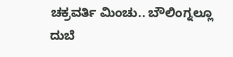ಚಕ್ರವರ್ತಿ ಮಿಂಚು.. ಬೌಲಿಂಗ್ನಲ್ಲೂ ದುಬೆ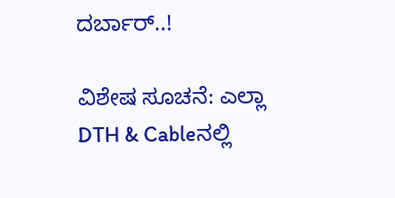ದರ್ಬಾರ್..!

ವಿಶೇಷ ಸೂಚನೆ: ಎಲ್ಲಾ DTH & Cableನಲ್ಲಿ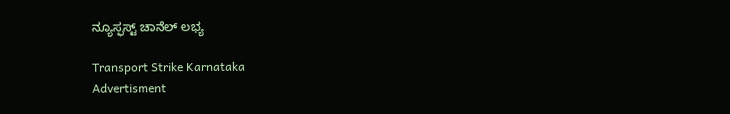ನ್ಯೂಸ್ಫಸ್ಟ್ ಚಾನೆಲ್ ಲಭ್ಯ

Transport Strike Karnataka
Advertisment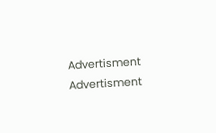Advertisment
Advertisment